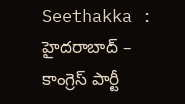Seethakka : హైదరాబాద్ – కాంగ్రెస్ పార్టీ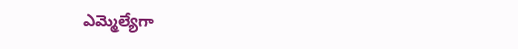ఎమ్మెల్యేగా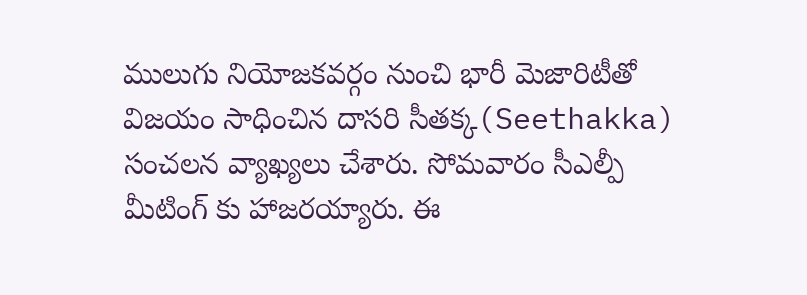ములుగు నియోజకవర్గం నుంచి భారీ మెజారిటీతో విజయం సాధించిన దాసరి సీతక్క(Seethakka) సంచలన వ్యాఖ్యలు చేశారు. సోమవారం సీఎల్పీ మీటింగ్ కు హాజరయ్యారు. ఈ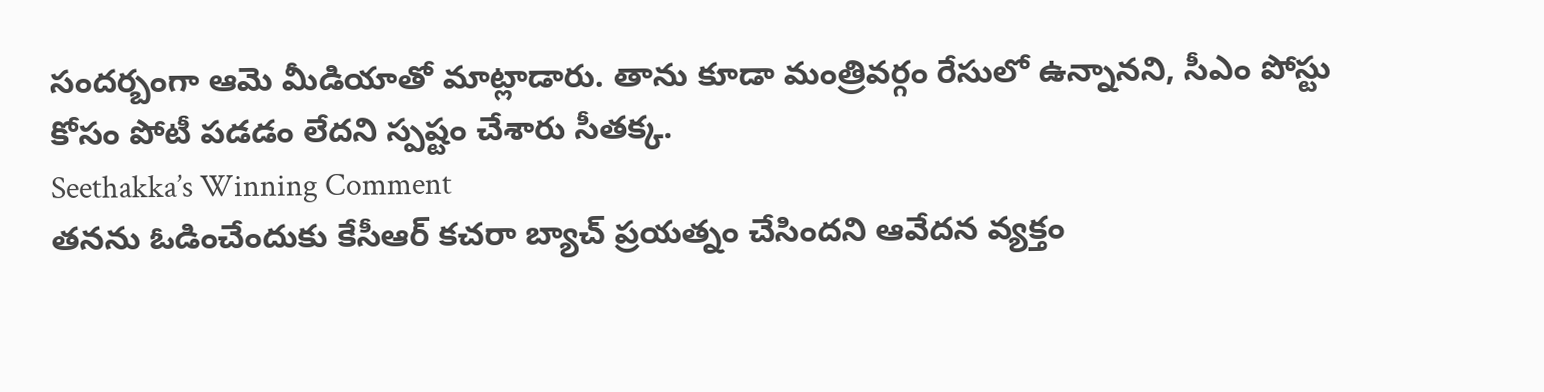సందర్బంగా ఆమె మీడియాతో మాట్లాడారు. తాను కూడా మంత్రివర్గం రేసులో ఉన్నానని, సీఎం పోస్టు కోసం పోటీ పడడం లేదని స్పష్టం చేశారు సీతక్క.
Seethakka’s Winning Comment
తనను ఓడించేందుకు కేసీఆర్ కచరా బ్యాచ్ ప్రయత్నం చేసిందని ఆవేదన వ్యక్తం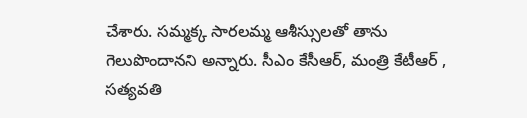చేశారు. సమ్మక్క సారలమ్మ ఆశీస్సులతో తాను గెలుపొందానని అన్నారు. సీఎం కేసీఆర్, మంత్రి కేటీఆర్ , సత్యవతి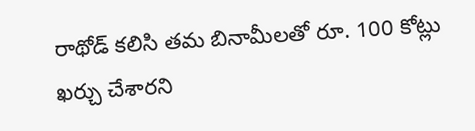రాథోడ్ కలిసి తమ బినామీలతో రూ. 100 కోట్లు ఖర్చు చేశారని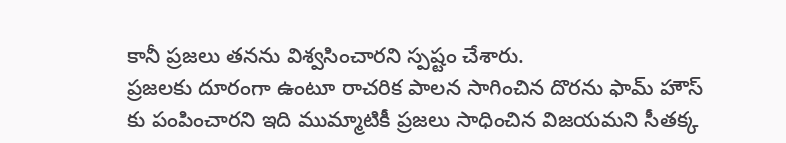కానీ ప్రజలు తనను విశ్వసించారని స్పష్టం చేశారు.
ప్రజలకు దూరంగా ఉంటూ రాచరిక పాలన సాగించిన దొరను ఫామ్ హౌస్ కు పంపించారని ఇది ముమ్మాటికీ ప్రజలు సాధించిన విజయమని సీతక్క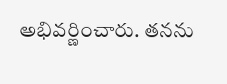అభివర్ణించారు. తనను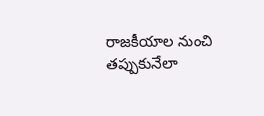రాజకీయాల నుంచి తప్పుకునేలా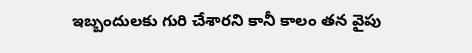ఇబ్బందులకు గురి చేశారని కానీ కాలం తన వైపు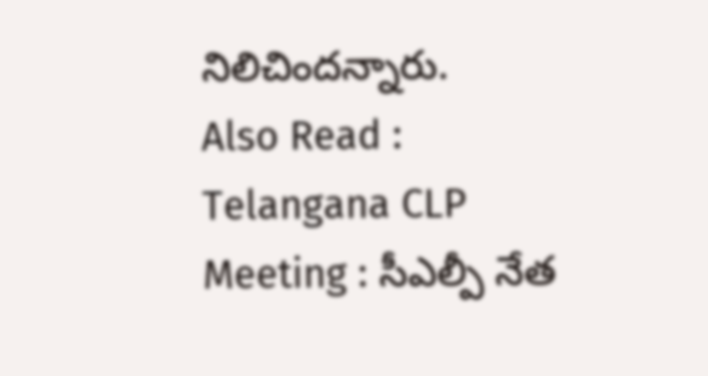నిలిచిందన్నారు.
Also Read : Telangana CLP Meeting : సీఎల్పీ నేత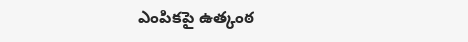ఎంపికపై ఉత్కంఠ